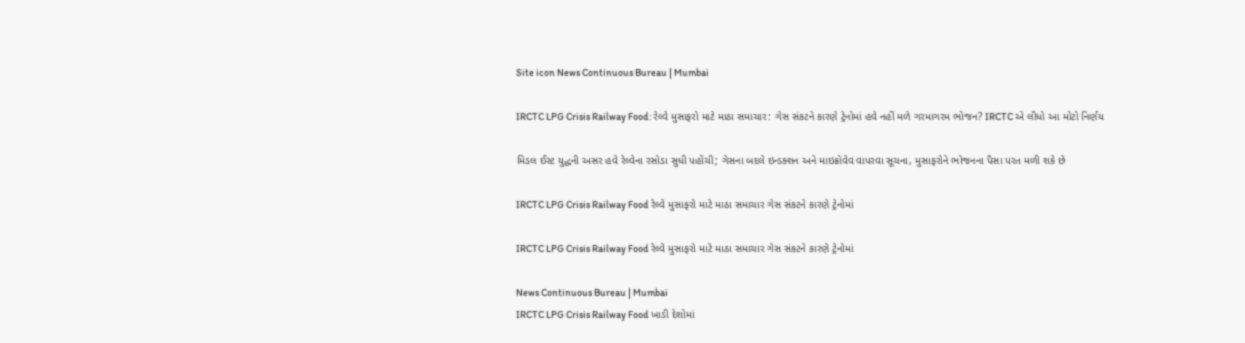Site icon News Continuous Bureau | Mumbai

IRCTC LPG Crisis Railway Food: રેલ્વે મુસાફરો માટે માઠા સમાચાર: ગેસ સંકટને કારણે ટ્રેનોમાં હવે નહીં મળે ગરમાગરમ ભોજન? IRCTC એ લીધો આ મોટો નિર્ણય

મિડલ ઈસ્ટ યુદ્ધની અસર હવે રેલ્વેના રસોડા સુધી પહોંચી; ગેસના બદલે ઇન્ડક્શન અને માઇક્રોવેવ વાપરવા સૂચના, મુસાફરોને ભોજનના પૈસા પરત મળી શકે છે

IRCTC LPG Crisis Railway Food રેલ્વે મુસાફરો માટે માઠા સમાચાર ગેસ સંકટને કારણે ટ્રેનોમાં

IRCTC LPG Crisis Railway Food રેલ્વે મુસાફરો માટે માઠા સમાચાર ગેસ સંકટને કારણે ટ્રેનોમાં

News Continuous Bureau | Mumbai
IRCTC LPG Crisis Railway Food ખાડી દેશોમાં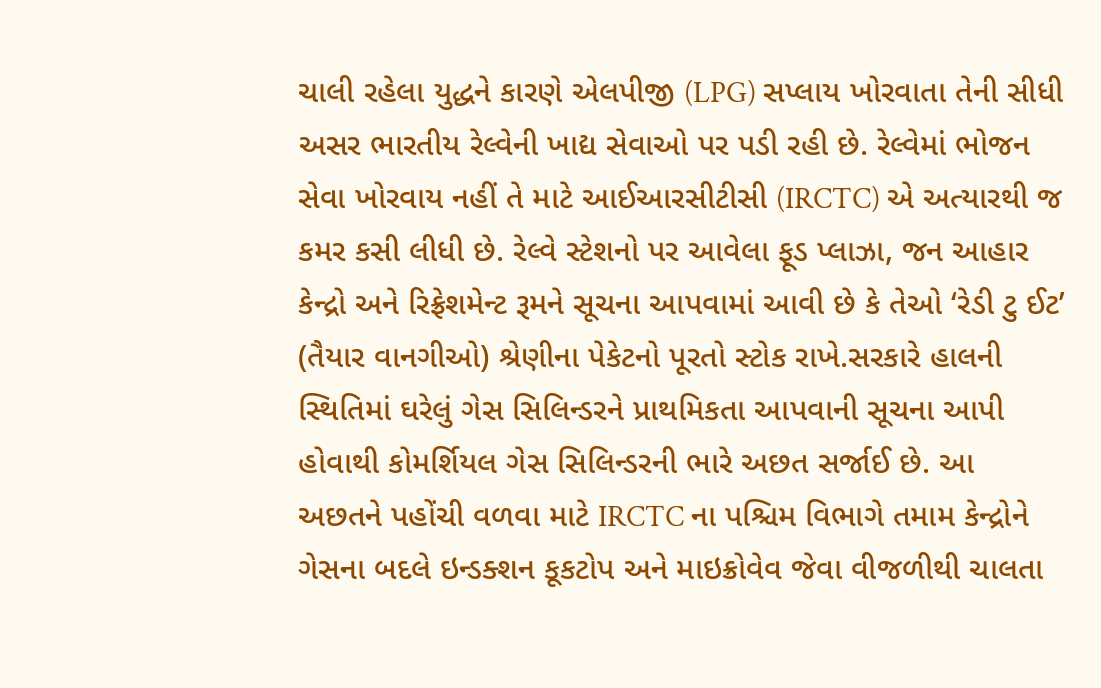ચાલી રહેલા યુદ્ધને કારણે એલપીજી (LPG) સપ્લાય ખોરવાતા તેની સીધી અસર ભારતીય રેલ્વેની ખાદ્ય સેવાઓ પર પડી રહી છે. રેલ્વેમાં ભોજન સેવા ખોરવાય નહીં તે માટે આઈઆરસીટીસી (IRCTC) એ અત્યારથી જ કમર કસી લીધી છે. રેલ્વે સ્ટેશનો પર આવેલા ફૂડ પ્લાઝા, જન આહાર કેન્દ્રો અને રિફ્રેશમેન્ટ રૂમને સૂચના આપવામાં આવી છે કે તેઓ ‘રેડી ટુ ઈટ’ (તૈયાર વાનગીઓ) શ્રેણીના પેકેટનો પૂરતો સ્ટોક રાખે.સરકારે હાલની સ્થિતિમાં ઘરેલું ગેસ સિલિન્ડરને પ્રાથમિકતા આપવાની સૂચના આપી હોવાથી કોમર્શિયલ ગેસ સિલિન્ડરની ભારે અછત સર્જાઈ છે. આ અછતને પહોંચી વળવા માટે IRCTC ના પશ્ચિમ વિભાગે તમામ કેન્દ્રોને ગેસના બદલે ઇન્ડક્શન કૂકટોપ અને માઇક્રોવેવ જેવા વીજળીથી ચાલતા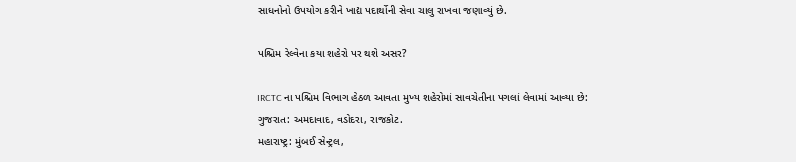સાધનોનો ઉપયોગ કરીને ખાદ્ય પદાર્થોની સેવા ચાલુ રાખવા જણાવ્યું છે.

પશ્ચિમ રેલ્વેના કયા શહેરો પર થશે અસર?

IRCTC ના પશ્ચિમ વિભાગ હેઠળ આવતા મુખ્ય શહેરોમાં સાવચેતીના પગલાં લેવામાં આવ્યા છે:
ગુજરાત: અમદાવાદ, વડોદરા, રાજકોટ.
મહારાષ્ટ્ર: મુંબઈ સેન્ટ્રલ,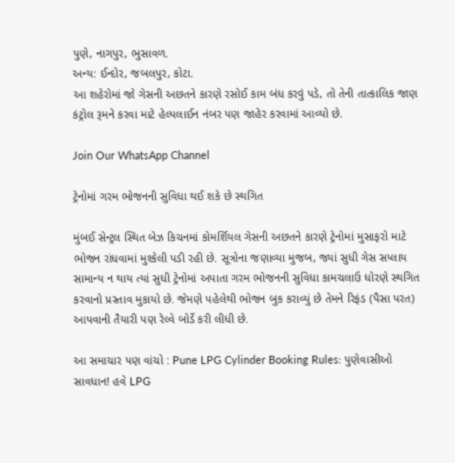પુણે, નાગપુર, ભુસાવળ.
અન્ય: ઈન્દોર, જબલપુર, કોટા.
આ શહેરોમાં જો ગેસની અછતને કારણે રસોઈ કામ બંધ કરવું પડે, તો તેની તાત્કાલિક જાણ કંટ્રોલ રૂમને કરવા માટે હેલ્પલાઈન નંબર પણ જાહેર કરવામાં આવ્યો છે.

Join Our WhatsApp Channel

ટ્રેનોમાં ગરમ ભોજનની સુવિધા થઈ શકે છે સ્થગિત

મુંબઈ સેન્ટ્રલ સ્થિત બેઝ કિચનમાં કોમર્શિયલ ગેસની અછતને કારણે ટ્રેનોમાં મુસાફરો માટે ભોજન રાંધવામાં મુશ્કેલી પડી રહી છે. સૂત્રોના જણાવ્યા મુજબ, જ્યાં સુધી ગેસ સપ્લાય સામાન્ય ન થાય ત્યાં સુધી ટ્રેનોમાં અપાતા ગરમ ભોજનની સુવિધા કામચલાઉ ધોરણે સ્થગિત કરવાનો પ્રસ્તાવ મુકાયો છે. જેમણે પહેલેથી ભોજન બુક કરાવ્યું છે તેમને રિફંડ (પૈસા પરત) આપવાની તૈયારી પણ રેલ્વે બોર્ડે કરી લીધી છે.

આ સમાચાર પણ વાંચો : Pune LPG Cylinder Booking Rules: પુણેવાસીઓ સાવધાન! હવે LPG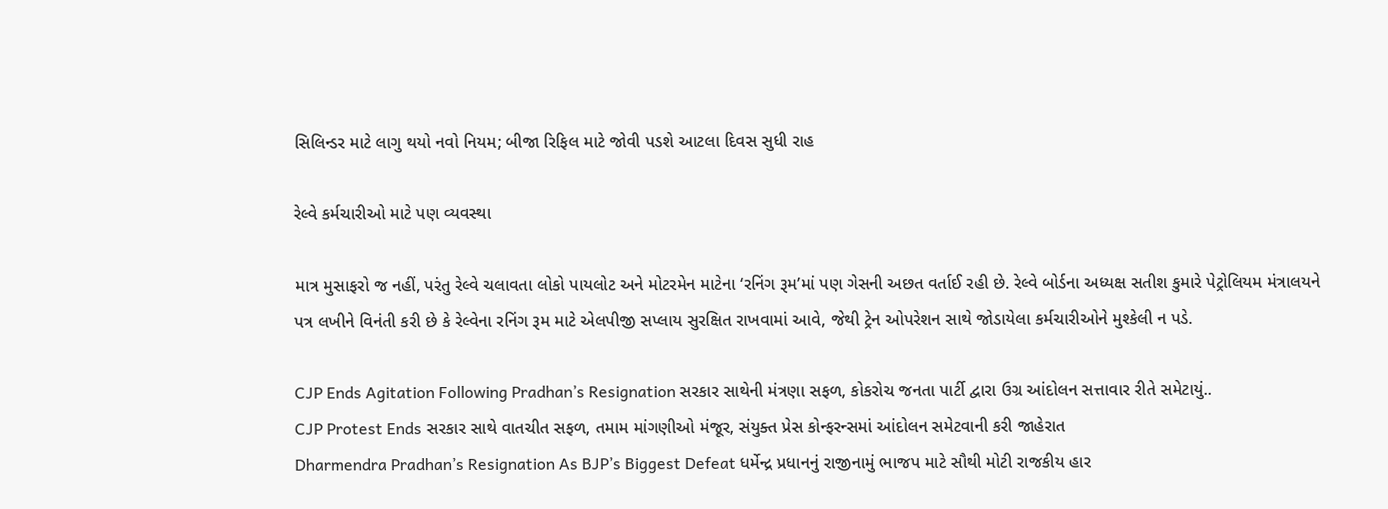સિલિન્ડર માટે લાગુ થયો નવો નિયમ; બીજા રિફિલ માટે જોવી પડશે આટલા દિવસ સુધી રાહ

રેલ્વે કર્મચારીઓ માટે પણ વ્યવસ્થા

માત્ર મુસાફરો જ નહીં, પરંતુ રેલ્વે ચલાવતા લોકો પાયલોટ અને મોટરમેન માટેના ‘રનિંગ રૂમ’માં પણ ગેસની અછત વર્તાઈ રહી છે. રેલ્વે બોર્ડના અધ્યક્ષ સતીશ કુમારે પેટ્રોલિયમ મંત્રાલયને પત્ર લખીને વિનંતી કરી છે કે રેલ્વેના રનિંગ રૂમ માટે એલપીજી સપ્લાય સુરક્ષિત રાખવામાં આવે, જેથી ટ્રેન ઓપરેશન સાથે જોડાયેલા કર્મચારીઓને મુશ્કેલી ન પડે.

CJP Ends Agitation Following Pradhan’s Resignation સરકાર સાથેની મંત્રણા સફળ, કોકરોચ જનતા પાર્ટી દ્વારા ઉગ્ર આંદોલન સત્તાવાર રીતે સમેટાયું..
CJP Protest Ends સરકાર સાથે વાતચીત સફળ, તમામ માંગણીઓ મંજૂર, સંયુક્ત પ્રેસ કોન્ફરન્સમાં આંદોલન સમેટવાની કરી જાહેરાત
Dharmendra Pradhan’s Resignation As BJP’s Biggest Defeat ધર્મેન્દ્ર પ્રધાનનું રાજીનામું ભાજપ માટે સૌથી મોટી રાજકીય હાર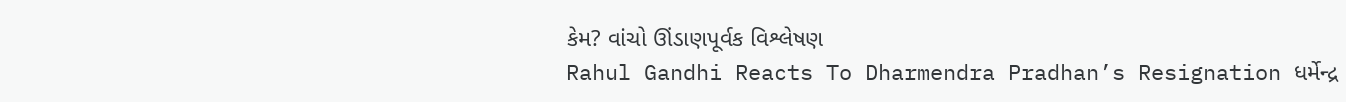કેમ? વાંચો ઊંડાણપૂર્વક વિશ્લેષણ
Rahul Gandhi Reacts To Dharmendra Pradhan’s Resignation ધર્મેન્દ્ર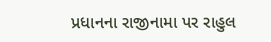પ્રધાનના રાજીનામા પર રાહુલ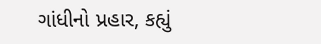ગાંધીનો પ્રહાર, કહ્યું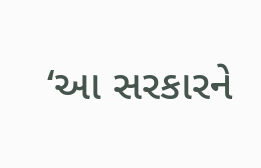‘આ સરકારને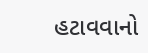હટાવવાનો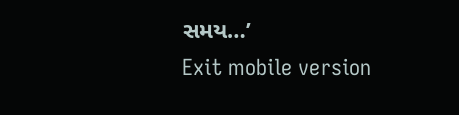સમય…’
Exit mobile version